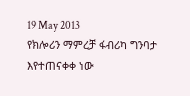19 May 2013
የክሎሪን ማምረቻ ፋብሪካ ግንባታ እየተጠናቀቀ ነው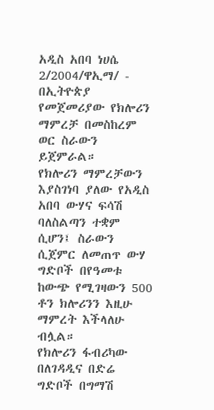አዲስ አበባ ነሀሴ 2/2004/ዋኢማ/ - በኢትዮጵያ የመጀመሪያው የክሎሪን ማምረቻ በመስከረም ወር ስራውን ይጀምራል።
የክሎሪን ማምረቻውን እያስገነባ ያለው የአዲስ አበባ ውሃና ፍሳሽ ባለስልጣን ተቋም ሲሆን፤ ስራውን ሲጀምር ለመጠጥ ውሃ ግድቦች በየዓመቱ ከውጭ የሚገዛውን 500 ቶን ክሎሪንን እዚሁ ማምረት እችላለሁ ብሏል።
የክሎሪን ፋብሪካው በለገዳዲና በድሬ ግድቦች በግማሽ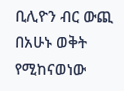ቢሊዮን ብር ውጪ በአሁኑ ወቅት የሚከናወነው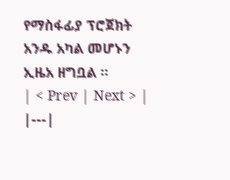የማስፋፊያ ፕሮጀክት አንዱ አካል መሆኑን ኢዜአ ዘግቧል ።
| < Prev | Next > |
|---|